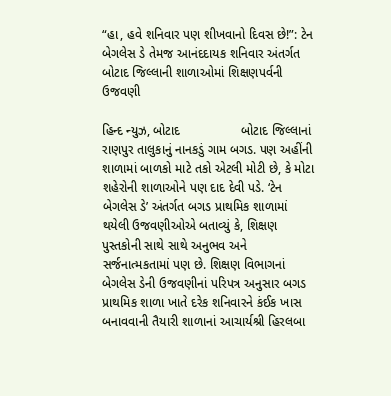“હા, હવે શનિવાર પણ શીખવાનો દિવસ છે!”: ટેન બેગલેસ ડે તેમજ આનંદદાયક શનિવાર અંતર્ગત બોટાદ જિલ્લાની શાળાઓમાં શિક્ષણપર્વની ઉજવણી

હિન્દ ન્યુઝ, બોટાદ                 બોટાદ જિલ્લાનાં રાણપુર તાલુકાનું નાનકડું ગામ બગડ. પણ અહીંની શાળામાં બાળકો માટે તકો એટલી મોટી છે, કે મોટા શહેરોની શાળાઓને પણ દાદ દેવી પડે. ‘ટેન બેગલેસ ડે’ અંતર્ગત બગડ પ્રાથમિક શાળામાં થયેલી ઉજવણીઓએ બતાવ્યું કે, શિક્ષણ પુસ્તકોની સાથે સાથે અનુભવ અને સર્જનાત્મકતામાં પણ છે. શિક્ષણ વિભાગનાં બેગલેસ ડેની ઉજવણીનાં પરિપત્ર અનુસાર બગડ પ્રાથમિક શાળા ખાતે દરેક શનિવારને કંઈક ખાસ બનાવવાની તૈયારી શાળાનાં આચાર્યશ્રી હિરલબા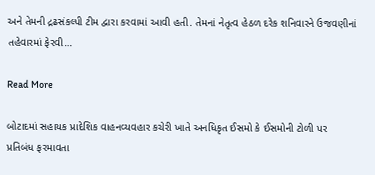અને તેમની દ્રઢસંકલ્પી ટીમ દ્વારા કરવામાં આવી હતી. તેમનાં નેતૃત્વ હેઠળ દરેક શનિવારને ઉજવણીનાં તહેવારમાં ફેરવી…

Read More

બોટાદમાં સહાયક પ્રાદેશિક વાહનવ્યવહાર કચેરી ખાતે અનધિકૃત ઈસમો કે ઈસમોની ટોળી પર પ્રતિબંધ ફરમાવતા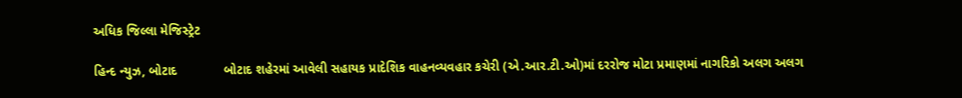અધિક જિલ્લા મેજિસ્ટ્રેટ

હિન્દ ન્યુઝ, બોટાદ             બોટાદ શહેરમાં આવેલી સહાયક પ્રાદેશિક વાહનવ્યવહાર કચેરી (એ.આર.ટી.ઓ)માં દરરોજ મોટા પ્રમાણમાં નાગરિકો અલગ અલગ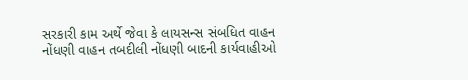સરકારી કામ અર્થે જેવા કે લાયસન્સ સંબધિત વાહન નોંધણી વાહન તબદીલી નોંધણી બાદની કાર્યવાહીઓ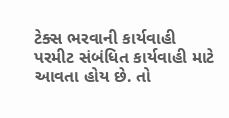ટેક્સ ભરવાની કાર્યવાહી પરમીટ સંબંધિત કાર્યવાહી માટે આવતા હોય છે. તો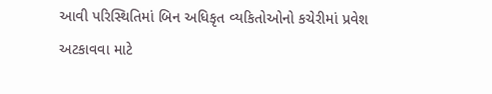આવી પરિસ્થિતિમાં બિન અધિકૃત વ્યકિતોઓનો કચેરીમાં પ્રવેશ અટકાવવા માટે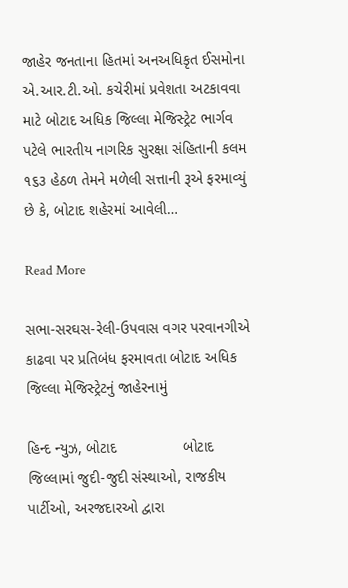જાહેર જનતાના હિતમાં અનઅધિકૃત ઈસમોના એ.આર.ટી.ઓ. કચેરીમાં પ્રવેશતા અટકાવવા માટે બોટાદ અધિક જિલ્લા મેજિસ્ટ્રેટ ભાર્ગવ પટેલે ભારતીય નાગરિક સુરક્ષા સંહિતાની કલમ ૧૬૩ હેઠળ તેમને મળેલી સત્તાની રૂએ ફરમાવ્યું છે કે, બોટાદ શહેરમાં આવેલી…

Read More

સભા-સરઘસ-રેલી-ઉપવાસ વગર પરવાનગીએ કાઢવા પર પ્રતિબંધ ફરમાવતા બોટાદ અધિક જિલ્લા મેજિસ્ટ્રેટનું જાહેરનામું

હિન્દ ન્યુઝ, બોટાદ                બોટાદ જિલ્લામાં જુદી-જુદી સંસ્થાઓ, રાજકીય પાર્ટીઓ, અરજદારઓ દ્વારા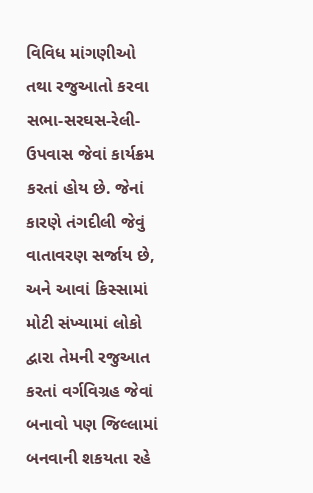વિવિધ માંગણીઓ તથા રજુઆતો કરવા સભા-સરઘસ-રેલી-ઉપવાસ જેવાં કાર્યક્રમ કરતાં હોય છે. જેનાં કારણે તંગદીલી જેવું વાતાવરણ સર્જાય છે, અને આવાં કિસ્સામાં મોટી સંખ્યામાં લોકો દ્વારા તેમની રજુઆત કરતાં વર્ગવિગ્રહ જેવાં બનાવો પણ જિલ્લામાં બનવાની શકયતા રહે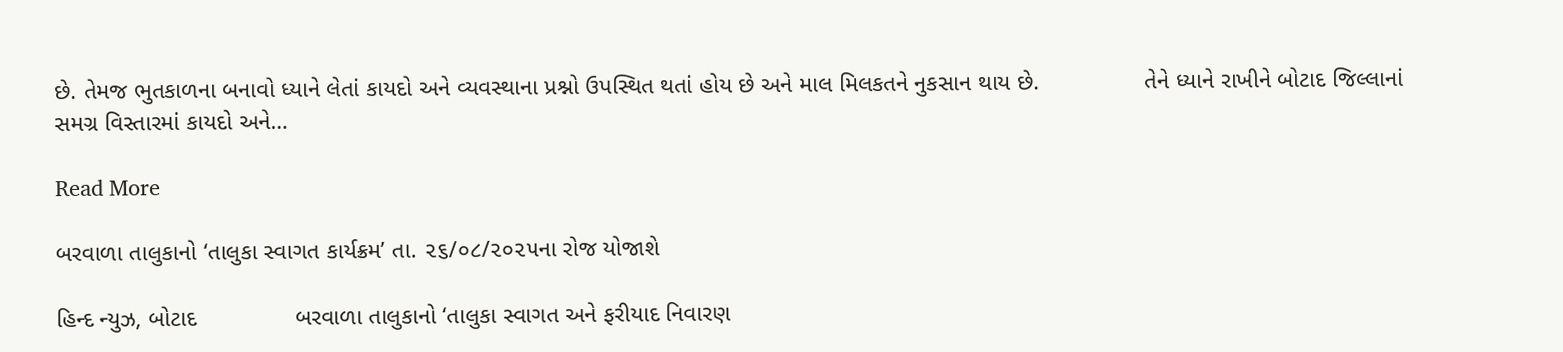છે. તેમજ ભુતકાળના બનાવો ધ્યાને લેતાં કાયદો અને વ્યવસ્થાના પ્રશ્નો ઉપસ્થિત થતાં હોય છે અને માલ મિલકતને નુકસાન થાય છે.                તેને ધ્યાને રાખીને બોટાદ જિલ્લાનાં સમગ્ર વિસ્તારમાં કાયદો અને…

Read More

બરવાળા તાલુકાનો ‘તાલુકા સ્વાગત કાર્યક્રમ’ તા. ૨૬/૦૮/૨૦૨૫ના રોજ યોજાશે

હિન્દ ન્યુઝ, બોટાદ               બરવાળા તાલુકાનો ‘તાલુકા સ્વાગત અને ફરીયાદ નિવારણ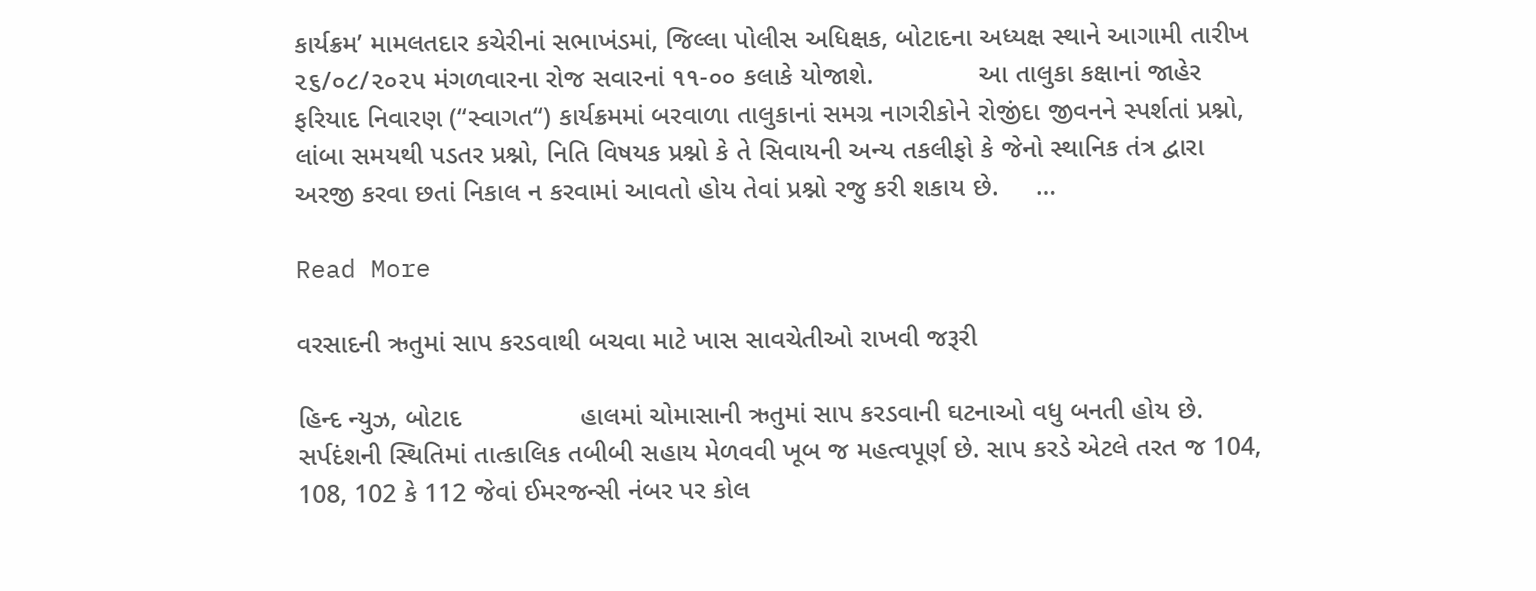કાર્યક્રમ’ મામલતદાર કચેરીનાં સભાખંડમાં, જિલ્લા પોલીસ અધિક્ષક, બોટાદના અધ્યક્ષ સ્થાને આગામી તારીખ ૨૬/૦૮/૨૦૨૫ મંગળવારના રોજ સવારનાં ૧૧-૦૦ કલાકે યોજાશે.              આ તાલુકા કક્ષાનાં જાહેર ફરિયાદ નિવારણ (“સ્વાગત“) કાર્યક્રમમાં બરવાળા તાલુકાનાં સમગ્ર નાગરીકોને રોજીંદા જીવનને સ્પર્શતાં પ્રશ્નો, લાંબા સમયથી પડતર પ્રશ્નો, નિતિ વિષયક પ્રશ્નો કે તે સિવાયની અન્ય તકલીફો કે જેનો સ્થાનિક તંત્ર દ્વારા અરજી કરવા છતાં નિકાલ ન કરવામાં આવતો હોય તેવાં પ્રશ્નો રજુ કરી શકાય છે.     …

Read More

વરસાદની ઋતુમાં સાપ કરડવાથી બચવા માટે ખાસ સાવચેતીઓ રાખવી જરૂરી

હિન્દ ન્યુઝ, બોટાદ                હાલમાં ચોમાસાની ઋતુમાં સાપ કરડવાની ઘટનાઓ વધુ બનતી હોય છે. સર્પદંશની સ્થિતિમાં તાત્કાલિક તબીબી સહાય મેળવવી ખૂબ જ મહત્વપૂર્ણ છે. સાપ કરડે એટલે તરત જ 104, 108, 102 કે 112 જેવાં ઈમરજન્સી નંબર પર કોલ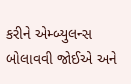કરીને એમ્બ્યુલન્સ બોલાવવી જોઈએ અને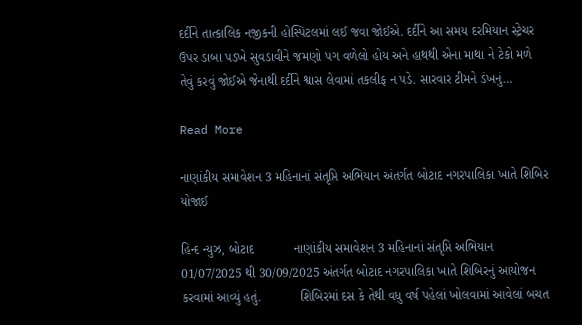દર્દીને તાત્કાલિક નજીકની હોસ્પિટલમાં લઈ જવા જોઈએ. દર્દીને આ સમય દરમિયાન સ્ટ્રેચર ઉપર ડાબા પડખે સુવડાવીને જમણો પગ વળેલો હોય અને હાથથી એના માથા ને ટેકો મળે તેવું કરવું જોઈએ જેનાથી દર્દીને શ્વાસ લેવામાં તકલીફ ન પડે. સારવાર ટીમને ડંખનું…

Read More

નાણાંકીય સમાવેશન 3 મહિનાનાં સંતૃપ્તિ અભિયાન અંતર્ગત બોટાદ નગરપાલિકા ખાતે શિબિર યોજાઈ

હિન્દ ન્યુઝ, બોટાદ           નાણાંકીય સમાવેશન 3 મહિનાનાં સંતૃપ્તિ અભિયાન 01/07/2025 થી 30/09/2025 અંતર્ગત બોટાદ નગરપાલિકા ખાતે શિબિરનું આયોજન કરવામાં આવ્યું હતું.           શિબિરમાં દસ કે તેથી વધુ વર્ષ પહેલાં ખોલવામાં આવેલાં બચત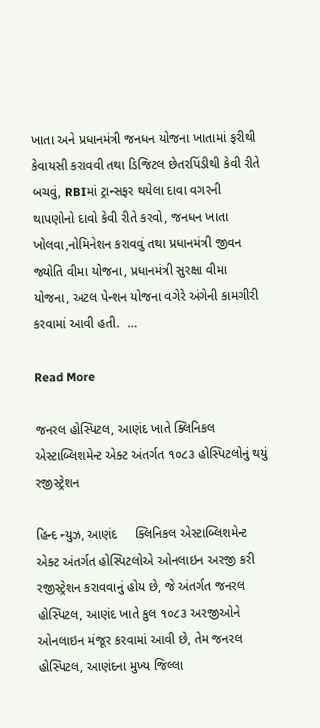ખાતા અને પ્રધાનમંત્રી જનધન યોજના ખાતામાં ફરીથી કેવાયસી કરાવવી તથા ડિજિટલ છેતરપિંડીથી કેવી રીતે બચવું, RBIમાં ટ્રાન્સફર થયેલા દાવા વગરની થાપણોનો દાવો કેવી રીતે કરવો, જનધન ખાતા ખોલવા,નોમિનેશન કરાવવું તથા પ્રધાનમંત્રી જીવન જ્યોતિ વીમા યોજના, પ્રધાનમંત્રી સુરક્ષા વીમા યોજના, અટલ પેન્શન યોજના વગેરે અંગેની કામગીરી કરવામાં આવી હતી.  …

Read More

જનરલ હોસ્પિટલ, આણંદ ખાતે ક્લિનિકલ એસ્ટાબ્લિશમેન્ટ એક્ટ અંતર્ગત ૧૦૮૩ હોસ્પિટલોનું થયું રજીસ્ટ્રેશન

હિન્દ ન્યુઝ, આણંદ     ક્લિનિકલ એસ્ટાબ્લિશમેન્ટ એક્ટ અંતર્ગત હોસ્પિટલોએ ઓનલાઇન અરજી કરી રજીસ્ટ્રેશન કરાવવાનું હોય છે, જે અંતર્ગત જનરલ હોસ્પિટલ, આણંદ ખાતે કુલ ૧૦૮૩ અરજીઓને ઓનલાઇન મંજૂર કરવામાં આવી છે, તેમ જનરલ હોસ્પિટલ, આણંદના મુખ્ય જિલ્લા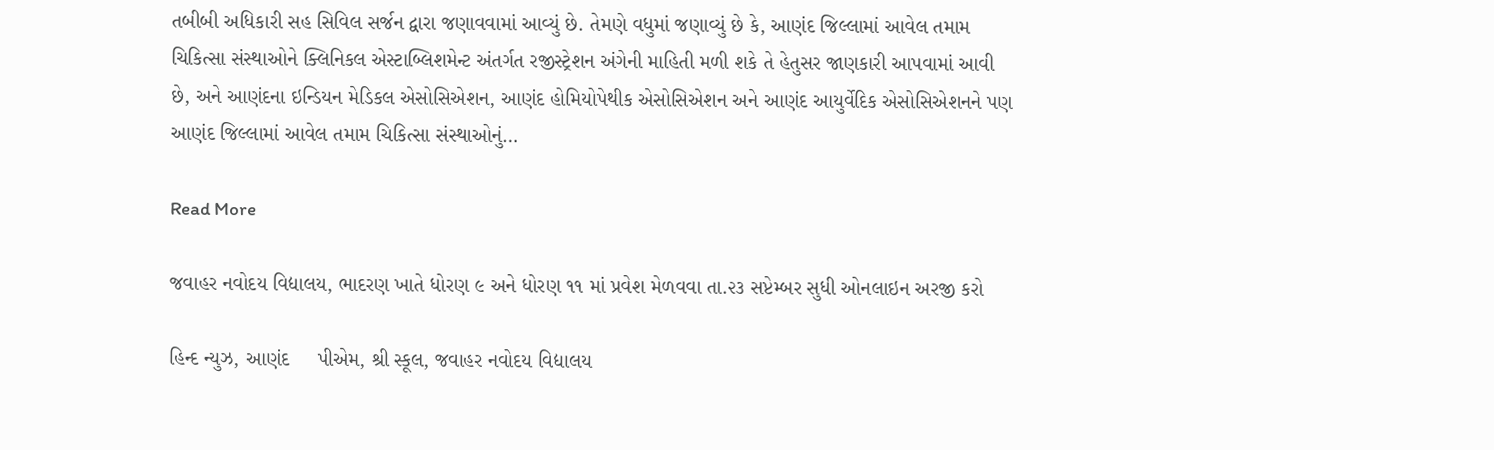તબીબી અધિકારી સહ સિવિલ સર્જન દ્વારા જણાવવામાં આવ્યું છે. તેમણે વધુમાં જણાવ્યું છે કે, આણંદ જિલ્લામાં આવેલ તમામ ચિકિત્સા સંસ્થાઓને ક્લિનિકલ એસ્ટાબ્લિશમેન્ટ અંતર્ગત રજીસ્ટ્રેશન અંગેની માહિતી મળી શકે તે હેતુસર જાણકારી આપવામાં આવી છે, અને આણંદના ઇન્ડિયન મેડિકલ એસોસિએશન, આણંદ હોમિયોપેથીક એસોસિએશન અને આણંદ આયુર્વેદિક એસોસિએશનને પણ આણંદ જિલ્લામાં આવેલ તમામ ચિકિત્સા સંસ્થાઓનું…

Read More

જવાહર નવોદય વિદ્યાલય, ભાદરણ ખાતે ધોરણ ૯ અને ધોરણ ૧૧ માં પ્રવેશ મેળવવા તા.૨૩ સપ્ટેમ્બર સુધી ઓનલાઇન અરજી કરો

હિન્દ ન્યુઝ, આણંદ     પીએમ, શ્રી સ્કૂલ, જવાહર નવોદય વિદ્યાલય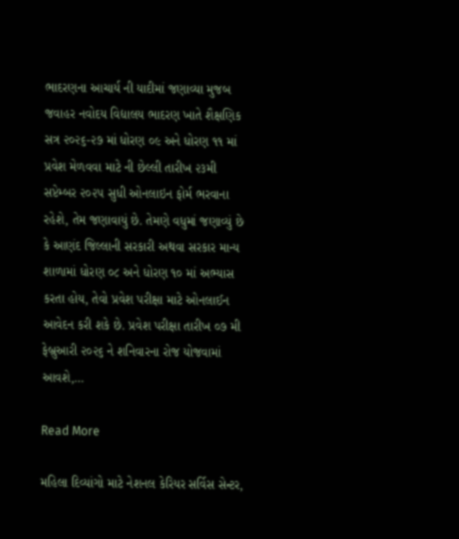ભાદરણના આચાર્ય ની યાદીમાં જણાવ્યા મુજબ જવાહર નવોદય વિદ્યાલય ભાદરણ ખાતે શૈક્ષણિક સત્ર ૨૦૨૬-૨૭ માં ધોરણ ૦૯ અને ધોરણ ૧૧ માં પ્રવેશ મેળવવા માટે ની છેલ્લી તારીખ ૨૩મી સપ્ટેમ્બર ૨૦૨૫ સુધી ઓનલાઇન ફોર્મ ભરવાના રહેશે, તેમ જણાવાયું છે. તેમણે વધુમાં જણાવ્યું છે કે આણંદ જિલ્લાની સરકારી અથવા સરકાર માન્ય શાળામાં ધોરણ ૦૮ અને ધોરણ ૧૦ માં અભ્યાસ કરતા હોય, તેવો પ્રવેશ પરીક્ષા માટે ઓનલાઈન આવેદન કરી શકે છે. પ્રવેશ પરીક્ષા તારીખ ૦૭ મી ફેબ્રુઆરી ૨૦૨૬ ને શનિવારના રોજ યોજવામાં આવશે,…

Read More

મહિલા દિવ્યાંગો માટે નેશનલ કેરિયર સર્વિસ સેન્ટર,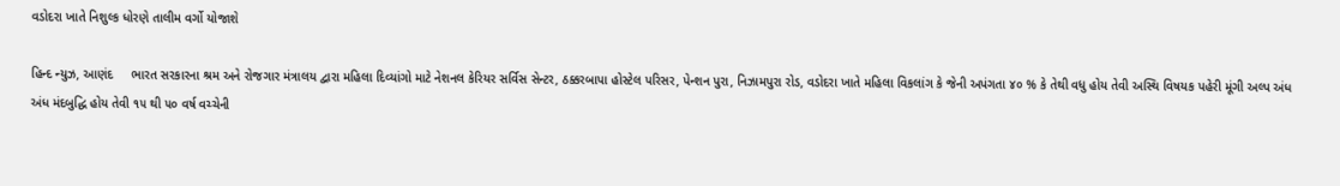વડોદરા ખાતે નિશુલ્ક ધોરણે તાલીમ વર્ગો યોજાશે

હિન્દ ન્યુઝ, આણંદ     ભારત સરકારના શ્રમ અને રોજગાર મંત્રાલય દ્વારા મહિલા દિવ્યાંગો માટે નેશનલ કેરિયર સર્વિસ સેન્ટર, ઠક્કરબાપા હોસ્ટેલ પરિસર, પેન્શન પુરા, નિઝામપુરા રોડ, વડોદરા ખાતે મહિલા વિકલાંગ કે જેની અપંગતા ૪૦ % કે તેથી વધુ હોય તેવી અસ્થિ વિષયક પહેરી મૂંગી અલ્પ અંધ અંધ મંદબુદ્ધિ હોય તેવી ૧૫ થી ૫૦ વર્ષ વચ્ચેની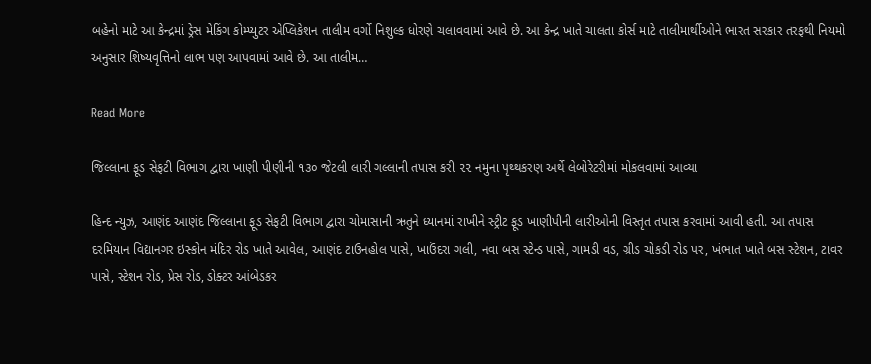બહેનો માટે આ કેન્દ્રમાં ડ્રેસ મેકિંગ કોમ્પ્યુટર એપ્લિકેશન તાલીમ વર્ગો નિશુલ્ક ધોરણે ચલાવવામાં આવે છે. આ કેન્દ્ર ખાતે ચાલતા કોર્સ માટે તાલીમાર્થીઓને ભારત સરકાર તરફથી નિયમો અનુસાર શિષ્યવૃત્તિનો લાભ પણ આપવામાં આવે છે. આ તાલીમ…

Read More

જિલ્લાના ફૂડ સેફટી વિભાગ દ્વારા ખાણી પીણીની ૧૩૦ જેટલી લારી ગલ્લાની તપાસ કરી ૨૨ નમુના પૃથ્થકરણ અર્થે લેબોરેટરીમાં મોકલવામાં આવ્યા

હિન્દ ન્યુઝ, આણંદ આણંદ જિલ્લાના ફૂડ સેફટી વિભાગ દ્વારા ચોમાસાની ઋતુને ધ્યાનમાં રાખીને સ્ટ્રીટ ફૂડ ખાણીપીની લારીઓની વિસ્તૃત તપાસ કરવામાં આવી હતી. આ તપાસ દરમિયાન વિદ્યાનગર ઇસ્કોન મંદિર રોડ ખાતે આવેલ, આણંદ ટાઉનહોલ પાસે, ખાઉંદરા ગલી, નવા બસ સ્ટેન્ડ પાસે, ગામડી વડ, ગ્રીડ ચોકડી રોડ પર, ખંભાત ખાતે બસ સ્ટેશન, ટાવર પાસે, સ્ટેશન રોડ, પ્રેસ રોડ, ડોક્ટર આંબેડકર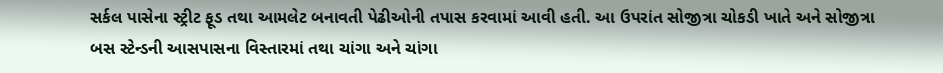સર્કલ પાસેના સ્ટ્રીટ ફૂડ તથા આમલેટ બનાવતી પેઢીઓની તપાસ કરવામાં આવી હતી. આ ઉપરાંત સોજીત્રા ચોકડી ખાતે અને સોજીત્રા બસ સ્ટેન્ડની આસપાસના વિસ્તારમાં તથા ચાંગા અને ચાંગા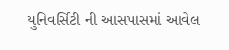યુનિવર્સિટી ની આસપાસમાં આવેલ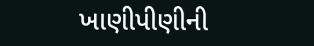ખાણીપીણીની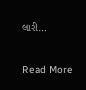લારી…

Read More